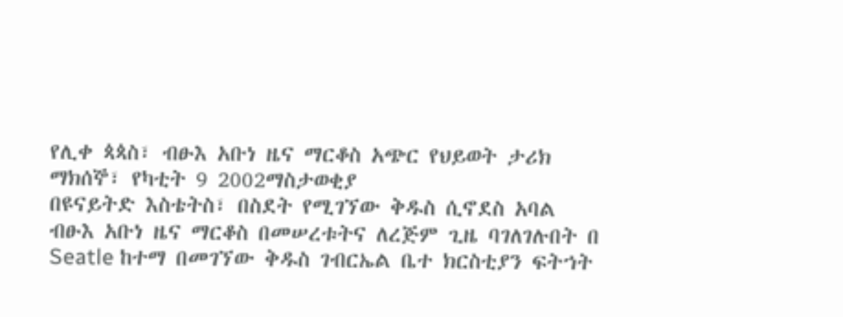የሊቀ ጳጳስ፣ ብፁእ አቡነ ዜና ማርቆስ አጭር የህይወት ታሪክ
ማክሰኞ፣ የካቲት 9 2002ማስታወቂያ
በዩናይትድ እስቴትስ፣ በስደት የሚገኘው ቅዱስ ሲኖደስ አባል ብፁእ አቡነ ዜና ማርቆስ በመሠረቱትና ለረጅም ጊዜ ባገለገሉበት በ Seatle ከተማ በመገኘው ቅዱስ ገብርኤል ቤተ ክርስቲያን ፍትኀት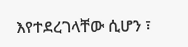እየተደረገላቸው ሲሆን ፣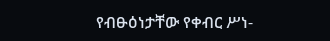የብፁዕነታቸው የቀብር ሥነ-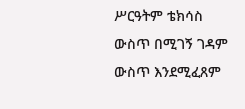ሥርዓትም ቴክሳስ ውስጥ በሚገኝ ገዳም ውስጥ እንደሚፈጸም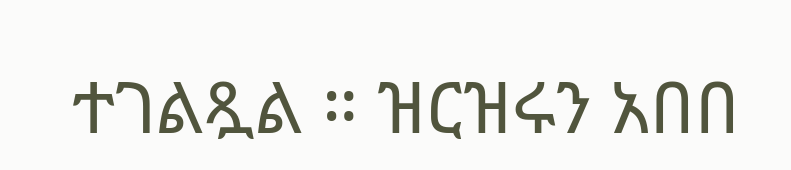ተገልጿል ። ዝርዝሩን አበበ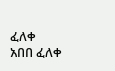ፈለቀ
አበበ ፈለቀ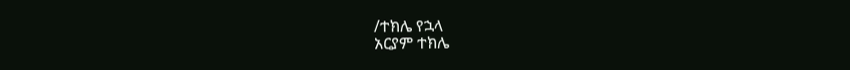/ተክሌ የኋላ
አርያም ተክሌ